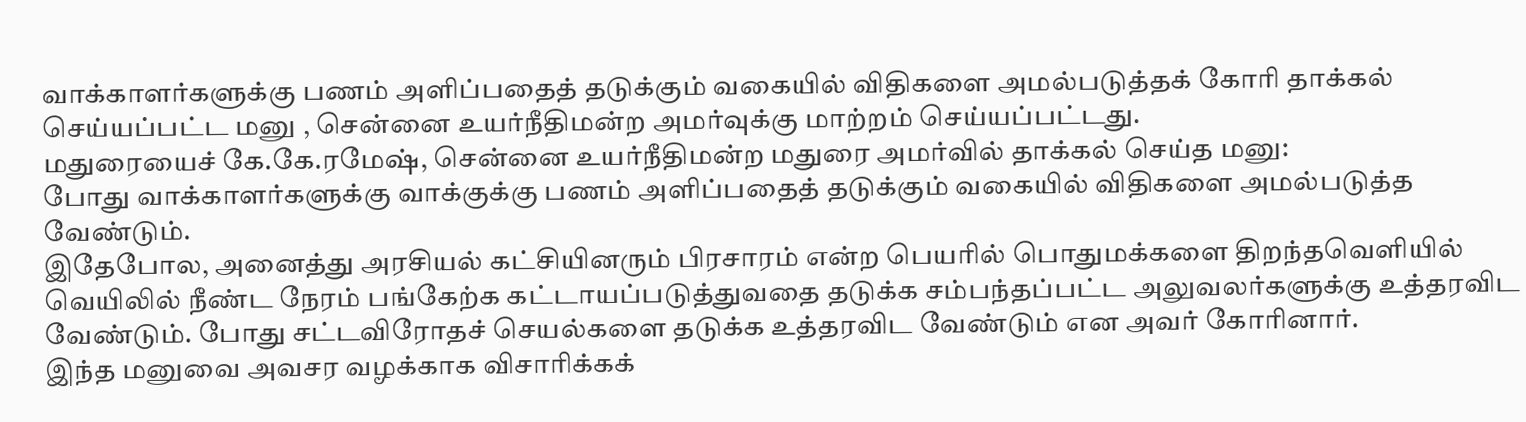வாக்காளர்களுக்கு பணம் அளிப்பதைத் தடுக்கும் வகையில் விதிகளை அமல்படுத்தக் கோரி தாக்கல் செய்யப்பட்ட மனு , சென்னை உயர்நீதிமன்ற அமர்வுக்கு மாற்றம் செய்யப்பட்டது.
மதுரையைச் கே.கே.ரமேஷ், சென்னை உயர்நீதிமன்ற மதுரை அமர்வில் தாக்கல் செய்த மனு:
போது வாக்காளர்களுக்கு வாக்குக்கு பணம் அளிப்பதைத் தடுக்கும் வகையில் விதிகளை அமல்படுத்த வேண்டும்.
இதேபோல, அனைத்து அரசியல் கட்சியினரும் பிரசாரம் என்ற பெயரில் பொதுமக்களை திறந்தவெளியில் வெயிலில் நீண்ட நேரம் பங்கேற்க கட்டாயப்படுத்துவதை தடுக்க சம்பந்தப்பட்ட அலுவலர்களுக்கு உத்தரவிட வேண்டும். போது சட்டவிரோதச் செயல்களை தடுக்க உத்தரவிட வேண்டும் என அவர் கோரினார்.
இந்த மனுவை அவசர வழக்காக விசாரிக்கக்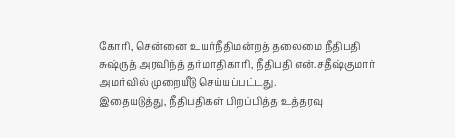கோரி, சென்னை உயர்நீதிமன்றத் தலைமை நீதிபதி சுஷ்ருத் அரவிந்த் தர்மாதிகாரி, நீதிபதி என்.சதீஷ்குமார் அமர்வில் முறையீடு செய்யப்பட்டது.
இதையடுத்து, நீதிபதிகள் பிறப்பித்த உத்தரவு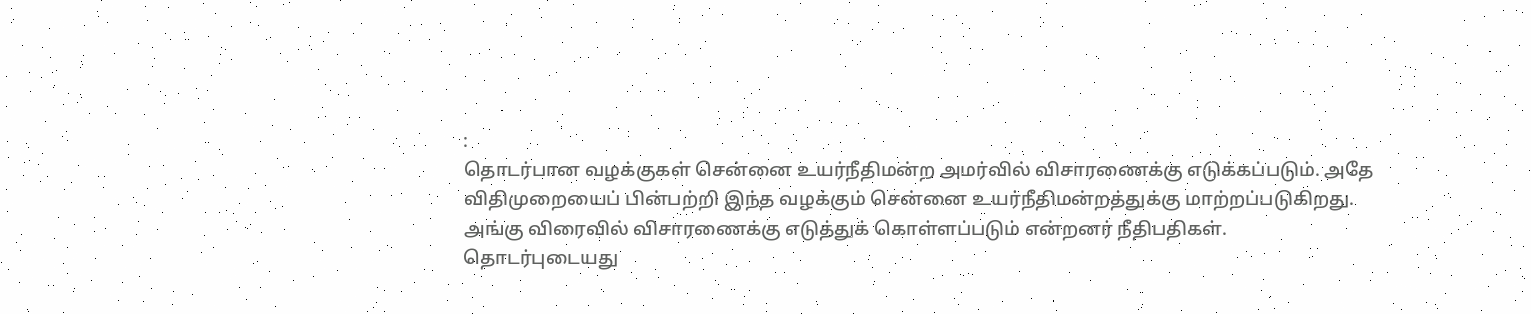:
தொடர்பான வழக்குகள் சென்னை உயர்நீதிமன்ற அமர்வில் விசாரணைக்கு எடுக்கப்படும். அதே விதிமுறையைப் பின்பற்றி இந்த வழக்கும் சென்னை உயர்நீதிமன்றத்துக்கு மாற்றப்படுகிறது. அங்கு விரைவில் விசாரணைக்கு எடுத்துக் கொள்ளப்படும் என்றனர் நீதிபதிகள்.
தொடர்புடையது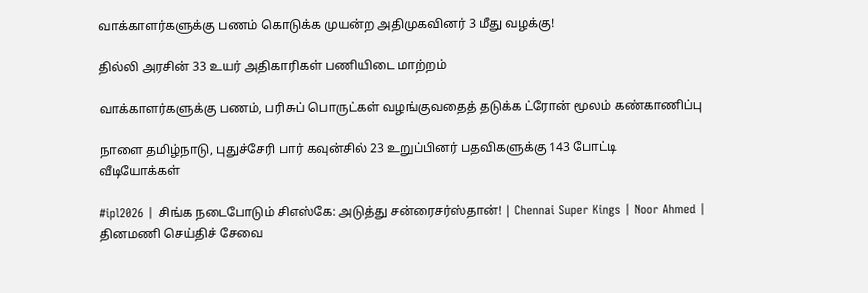வாக்காளர்களுக்கு பணம் கொடுக்க முயன்ற அதிமுகவினர் 3 மீது வழக்கு!

தில்லி அரசின் 33 உயர் அதிகாரிகள் பணியிடை மாற்றம்

வாக்காளர்களுக்கு பணம், பரிசுப் பொருட்கள் வழங்குவதைத் தடுக்க ட்ரோன் மூலம் கண்காணிப்பு

நாளை தமிழ்நாடு, புதுச்சேரி பார் கவுன்சில் 23 உறுப்பினர் பதவிகளுக்கு 143 போட்டி
வீடியோக்கள்

#ipl2026 | சிங்க நடைபோடும் சிஎஸ்கே: அடுத்து சன்ரைசர்ஸ்தான்! | Chennai Super Kings | Noor Ahmed |
தினமணி செய்திச் சேவை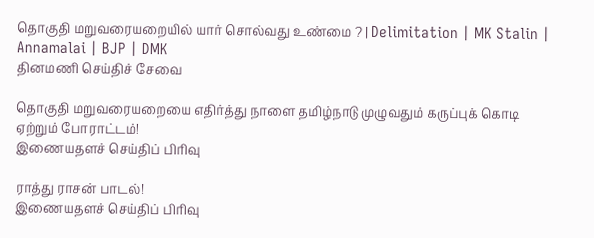தொகுதி மறுவரையறையில் யார் சொல்வது உண்மை ? | Delimitation | MK Stalin | Annamalai | BJP | DMK
தினமணி செய்திச் சேவை

தொகுதி மறுவரையறையை எதிர்த்து நாளை தமிழ்நாடு முழுவதும் கருப்புக் கொடி ஏற்றும் போராட்டம்!
இணையதளச் செய்திப் பிரிவு

ராத்து ராசன் பாடல்!
இணையதளச் செய்திப் பிரிவு